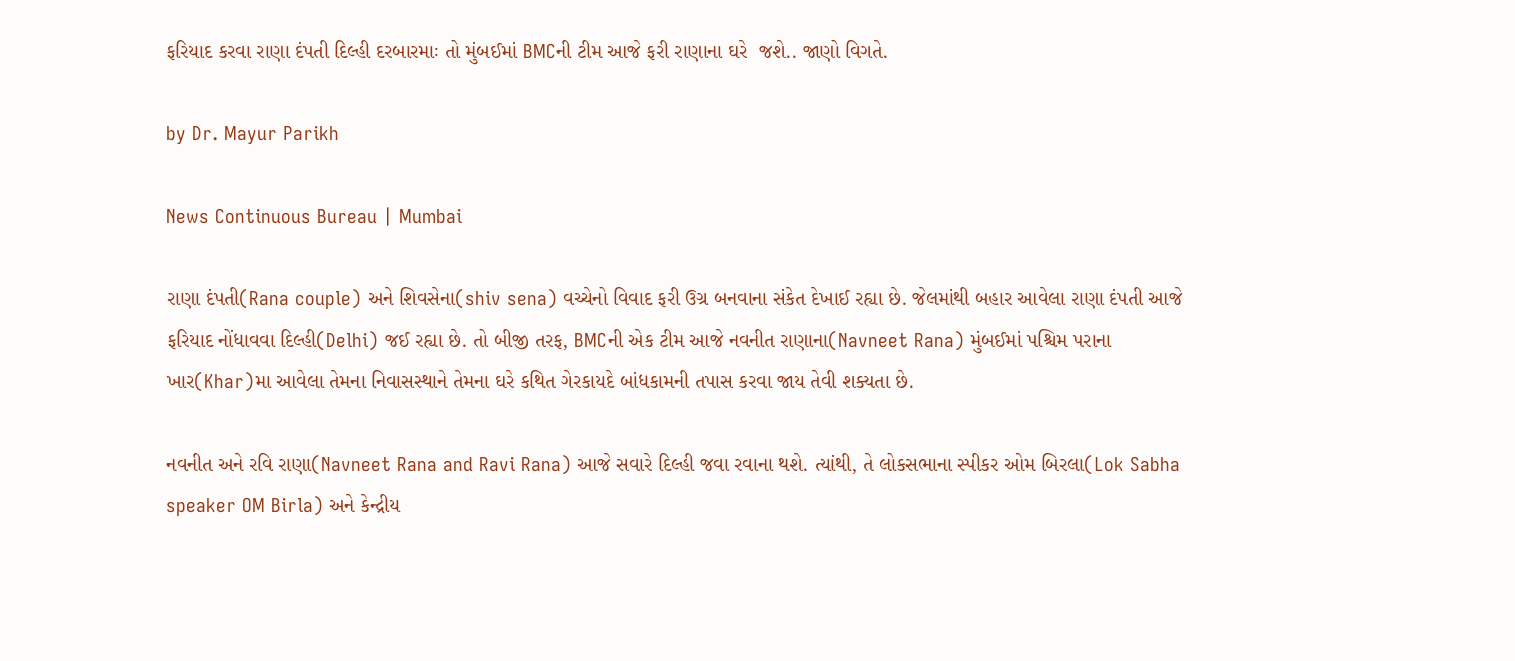ફરિયાદ કરવા રાણા દંપતી દિલ્હી દરબારમાઃ તો મુંબઈમાં BMCની ટીમ આજે ફરી રાણાના ઘરે  જશે.. જાણો વિગતે.

by Dr. Mayur Parikh

News Continuous Bureau | Mumbai

રાણા દંપતી(Rana couple) અને શિવસેના(shiv sena) વચ્ચેનો વિવાદ ફરી ઉગ્ર બનવાના સંકેત દેખાઈ રહ્યા છે. જેલમાંથી બહાર આવેલા રાણા દંપતી આજે ફરિયાદ નોંધાવવા દિલ્હી(Delhi) જઈ રહ્યા છે. તો બીજી તરફ, BMCની એક ટીમ આજે નવનીત રાણાના(Navneet Rana) મુંબઈમાં પશ્ચિમ પરાના ખાર(Khar)મા આવેલા તેમના નિવાસસ્થાને તેમના ઘરે કથિત ગેરકાયદે બાંધકામની તપાસ કરવા જાય તેવી શક્યતા છે.

નવનીત અને રવિ રાણા(Navneet Rana and Ravi Rana) આજે સવારે દિલ્હી જવા રવાના થશે. ત્યાંથી, તે લોકસભાના સ્પીકર ઓમ બિરલા(Lok Sabha speaker OM Birla) અને કેન્દ્રીય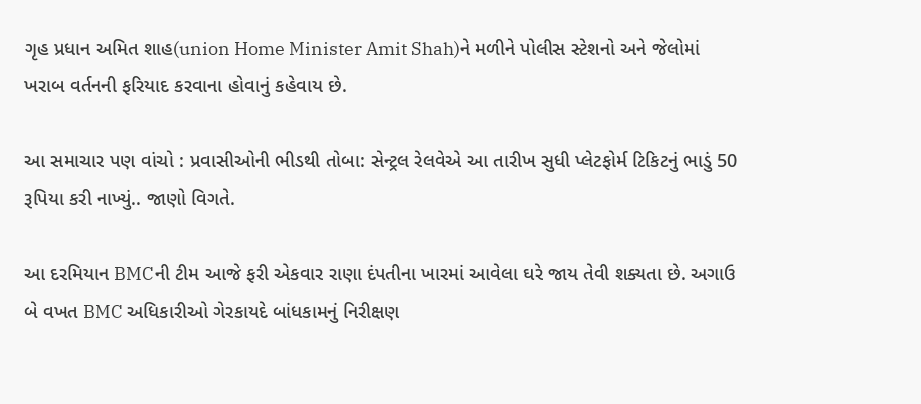ગૃહ પ્રધાન અમિત શાહ(union Home Minister Amit Shah)ને મળીને પોલીસ સ્ટેશનો અને જેલોમાં ખરાબ વર્તનની ફરિયાદ કરવાના હોવાનું કહેવાય છે.

આ સમાચાર પણ વાંચો : પ્રવાસીઓની ભીડથી તોબા: સેન્ટ્રલ રેલવેએ આ તારીખ સુધી પ્લેટફોર્મ ટિકિટનું ભાડું 50 રૂપિયા કરી નાખ્યું.. જાણો વિગતે.

આ દરમિયાન BMCની ટીમ આજે ફરી એકવાર રાણા દંપતીના ખારમાં આવેલા ઘરે જાય તેવી શક્યતા છે. અગાઉ બે વખત BMC અધિકારીઓ ગેરકાયદે બાંધકામનું નિરીક્ષણ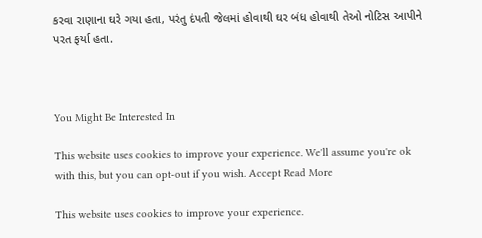કરવા રાણાના ઘરે ગયા હતા, પરંતુ દંપતી જેલમાં હોવાથી ઘર બંધ હોવાથી તેઓ નોટિસ આપીને પરત ફર્યા હતા.



You Might Be Interested In

This website uses cookies to improve your experience. We'll assume you're ok with this, but you can opt-out if you wish. Accept Read More

This website uses cookies to improve your experience.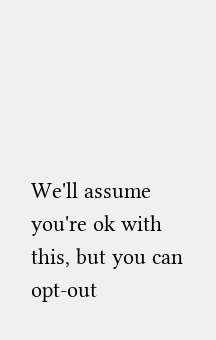We'll assume you're ok with this, but you can opt-out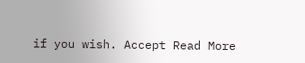if you wish. Accept Read More